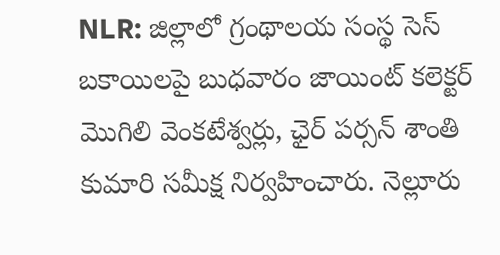NLR: జిల్లాలో గ్రంథాలయ సంస్థ సెస్ బకాయిలపై బుధవారం జాయింట్ కలెక్టర్ మొగిలి వెంకటేశ్వర్లు, ఛైర్ పర్సన్ శాంతి కుమారి సమీక్ష నిర్వహించారు. నెల్లూరు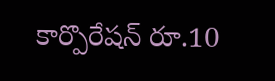కార్పొరేషన్ రూ.10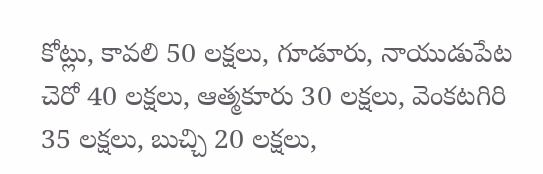కోట్లు, కావలి 50 లక్షలు, గూడూరు, నాయుడుపేట చెరో 40 లక్షలు, ఆత్మకూరు 30 లక్షలు, వెంకటగిరి 35 లక్షలు, బుచ్చి 20 లక్షలు,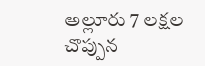అల్లూరు 7 లక్షల చొప్పున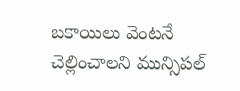బకాయిలు వెంటనే చెల్లించాలని మున్సిపల్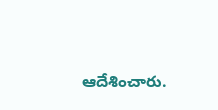ఆదేశించారు.